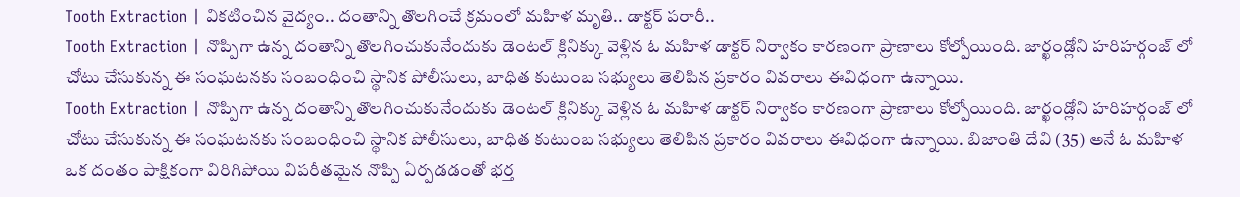Tooth Extraction | వికటించిన వైద్యం.. దంతాన్ని తొలగించే క్రమంలో మహిళ మృతి.. డాక్టర్ పరారీ..
Tooth Extraction | నొప్పిగా ఉన్న దంతాన్ని తొలగించుకునేందుకు డెంటల్ క్లినిక్కు వెళ్లిన ఓ మహిళ డాక్టర్ నిర్వాకం కారణంగా ప్రాణాలు కోల్పోయింది. జార్ఖండ్లోని హరిహర్గంజ్ లో చోటు చేసుకున్న ఈ సంఘటనకు సంబంధించి స్థానిక పోలీసులు, బాధిత కుటుంబ సభ్యులు తెలిపిన ప్రకారం వివరాలు ఈవిధంగా ఉన్నాయి.
Tooth Extraction | నొప్పిగా ఉన్న దంతాన్ని తొలగించుకునేందుకు డెంటల్ క్లినిక్కు వెళ్లిన ఓ మహిళ డాక్టర్ నిర్వాకం కారణంగా ప్రాణాలు కోల్పోయింది. జార్ఖండ్లోని హరిహర్గంజ్ లో చోటు చేసుకున్న ఈ సంఘటనకు సంబంధించి స్థానిక పోలీసులు, బాధిత కుటుంబ సభ్యులు తెలిపిన ప్రకారం వివరాలు ఈవిధంగా ఉన్నాయి. బిజాంతి దేవి (35) అనే ఓ మహిళ ఒక దంతం పాక్షికంగా విరిగిపోయి విపరీతమైన నొప్పి ఏర్పడడంతో భర్త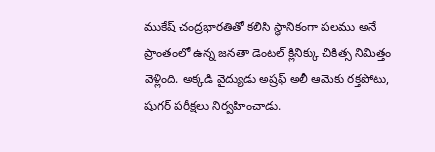ముకేష్ చంద్రభారతితో కలిసి స్థానికంగా పలము అనే ప్రాంతంలో ఉన్న జనతా డెంటల్ క్లినిక్కు చికిత్స నిమిత్తం వెళ్లింది. అక్కడి వైద్యుడు అష్రఫ్ అలీ ఆమెకు రక్తపోటు, షుగర్ పరీక్షలు నిర్వహించాడు.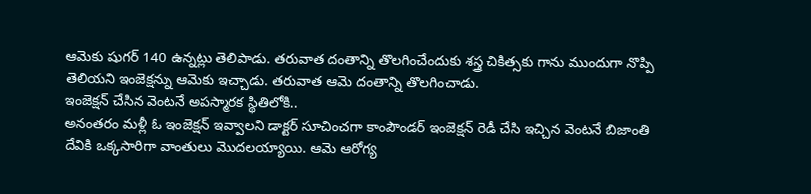ఆమెకు షుగర్ 140 ఉన్నట్లు తెలిపాడు. తరువాత దంతాన్ని తొలగించేందుకు శస్త్ర చికిత్సకు గాను ముందుగా నొప్పి తెలియని ఇంజెక్షన్ను ఆమెకు ఇచ్చాడు. తరువాత ఆమె దంతాన్ని తొలగించాడు.
ఇంజెక్షన్ చేసిన వెంటనే అపస్మారక స్థితిలోకి..
అనంతరం మళ్లీ ఓ ఇంజెక్షన్ ఇవ్వాలని డాక్టర్ సూచించగా కాంపౌండర్ ఇంజెక్షన్ రెడీ చేసి ఇచ్చిన వెంటనే బిజాంతి దేవికి ఒక్కసారిగా వాంతులు మొదలయ్యాయి. ఆమె ఆరోగ్య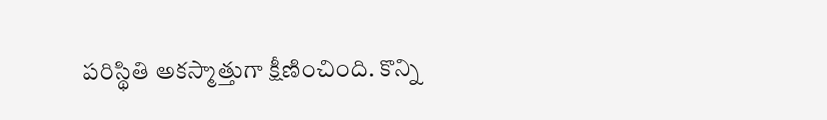పరిస్థితి అకస్మాత్తుగా క్షీణించింది. కొన్ని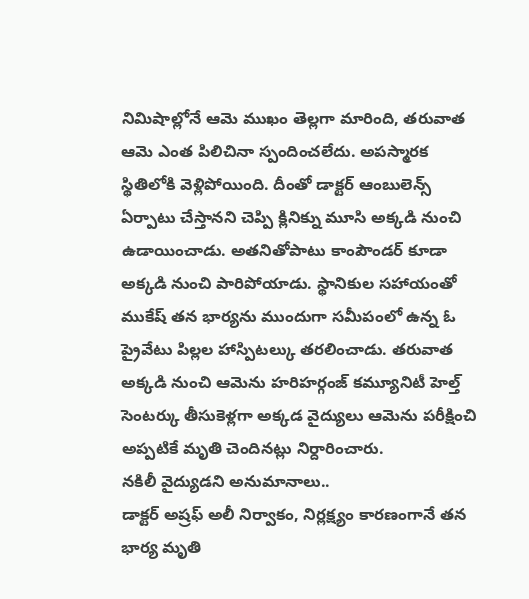నిమిషాల్లోనే ఆమె ముఖం తెల్లగా మారింది, తరువాత ఆమె ఎంత పిలిచినా స్పందించలేదు. అపస్మారక స్థితిలోకి వెళ్లిపోయింది. దీంతో డాక్టర్ ఆంబులెన్స్ ఏర్పాటు చేస్తానని చెప్పి క్లినిక్ను మూసి అక్కడి నుంచి ఉడాయించాడు. అతనితోపాటు కాంపౌండర్ కూడా అక్కడి నుంచి పారిపోయాడు. స్థానికుల సహాయంతో ముకేష్ తన భార్యను ముందుగా సమీపంలో ఉన్న ఓ ప్రైవేటు పిల్లల హాస్పిటల్కు తరలించాడు. తరువాత అక్కడి నుంచి ఆమెను హరిహర్గంజ్ కమ్యూనిటీ హెల్త్ సెంటర్కు తీసుకెళ్లగా అక్కడ వైద్యులు ఆమెను పరీక్షించి అప్పటికే మృతి చెందినట్లు నిర్దారించారు.
నకిలీ వైద్యుడని అనుమానాలు..
డాక్టర్ అష్రఫ్ అలీ నిర్వాకం, నిర్లక్ష్యం కారణంగానే తన భార్య మృతి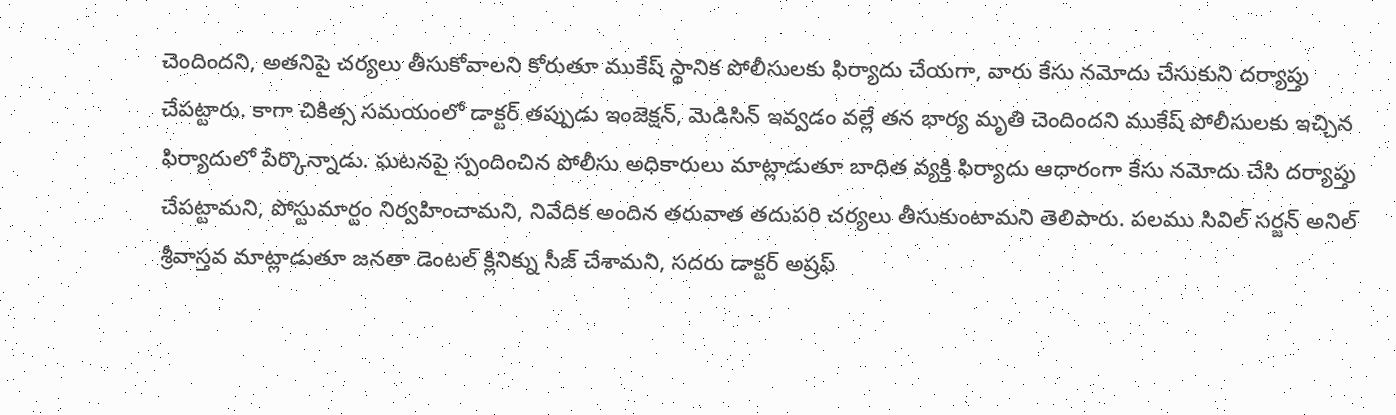చెందిందని, అతనిపై చర్యలు తీసుకోవాలని కోరుతూ ముకేష్ స్థానిక పోలీసులకు ఫిర్యాదు చేయగా, వారు కేసు నమోదు చేసుకుని దర్యాప్తు చేపట్టారు. కాగా చికిత్స సమయంలో డాక్టర్ తప్పుడు ఇంజెక్షన్, మెడిసిన్ ఇవ్వడం వల్లే తన భార్య మృతి చెందిందని ముకేష్ పోలీసులకు ఇచ్చిన ఫిర్యాదులో పేర్కొన్నాడు. ఘటనపై స్పందించిన పోలీసు అధికారులు మాట్లాడుతూ బాధిత వ్యక్తి ఫిర్యాదు ఆధారంగా కేసు నమోదు చేసి దర్యాప్తు చేపట్టామని, పోస్టుమార్టం నిర్వహించామని, నివేదిక అందిన తరువాత తదుపరి చర్యలు తీసుకుంటామని తెలిపారు. పలము సివిల్ సర్జన్ అనిల్ శ్రీవాస్తవ మాట్లాడుతూ జనతా డెంటల్ క్లినిక్ను సీజ్ చేశామని, సదరు డాక్టర్ అష్రఫ్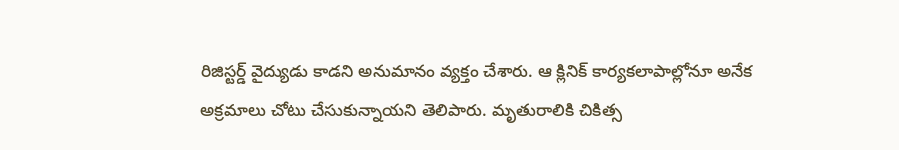రిజిస్టర్డ్ వైద్యుడు కాడని అనుమానం వ్యక్తం చేశారు. ఆ క్లినిక్ కార్యకలాపాల్లోనూ అనేక అక్రమాలు చోటు చేసుకున్నాయని తెలిపారు. మృతురాలికి చికిత్స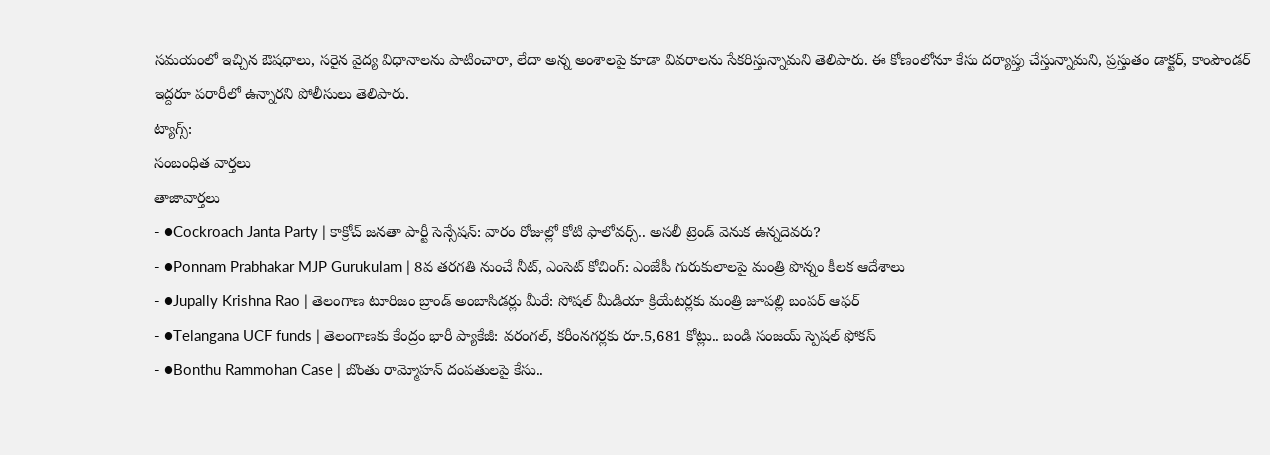సమయంలో ఇచ్చిన ఔషధాలు, సరైన వైద్య విధానాలను పాటించారా, లేదా అన్న అంశాలపై కూడా వివరాలను సేకరిస్తున్నామని తెలిపారు. ఈ కోణంలోనూ కేసు దర్యాప్తు చేస్తున్నామని, ప్రస్తుతం డాక్టర్, కాంపౌండర్ ఇద్దరూ పరారీలో ఉన్నారని పోలీసులు తెలిపారు.
ట్యాగ్స్:
సంబంధిత వార్తలు
తాజావార్తలు
- ●Cockroach Janta Party | కాక్రోచ్ జనతా పార్టీ సెన్సేషన్: వారం రోజుల్లో కోటి ఫాలోవర్స్.. అసలీ ట్రెండ్ వెనుక ఉన్నదెవరు?
- ●Ponnam Prabhakar MJP Gurukulam | 8వ తరగతి నుంచే నీట్, ఎంసెట్ కోచింగ్: ఎంజేపీ గురుకులాలపై మంత్రి పొన్నం కీలక ఆదేశాలు
- ●Jupally Krishna Rao | తెలంగాణ టూరిజం బ్రాండ్ అంబాసిడర్లు మీరే: సోషల్ మీడియా క్రియేటర్లకు మంత్రి జూపల్లి బంపర్ ఆఫర్
- ●Telangana UCF funds | తెలంగాణకు కేంద్రం భారీ ప్యాకేజీ: వరంగల్, కరీంనగర్లకు రూ.5,681 కోట్లు.. బండి సంజయ్ స్పెషల్ ఫోకస్
- ●Bonthu Rammohan Case | బొంతు రామ్మోహన్ దంపతులపై కేసు..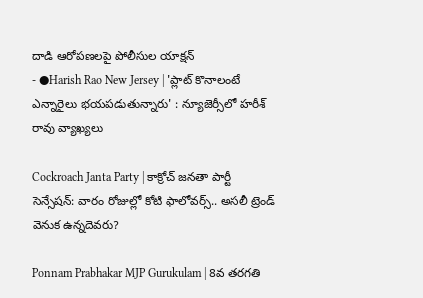దాడి ఆరోపణలపై పోలీసుల యాక్షన్
- ●Harish Rao New Jersey | 'ప్లాట్ కొనాలంటే ఎన్నారైలు భయపడుతున్నారు' : న్యూజెర్సీలో హరీశ్ రావు వ్యాఖ్యలు

Cockroach Janta Party | కాక్రోచ్ జనతా పార్టీ సెన్సేషన్: వారం రోజుల్లో కోటి ఫాలోవర్స్.. అసలీ ట్రెండ్ వెనుక ఉన్నదెవరు?

Ponnam Prabhakar MJP Gurukulam | 8వ తరగతి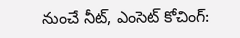నుంచే నీట్, ఎంసెట్ కోచింగ్: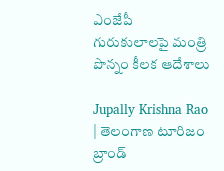ఎంజేపీ గురుకులాలపై మంత్రి పొన్నం కీలక ఆదేశాలు

Jupally Krishna Rao | తెలంగాణ టూరిజం బ్రాండ్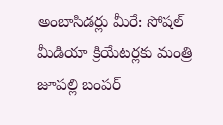అంబాసిడర్లు మీరే: సోషల్ మీడియా క్రియేటర్లకు మంత్రి జూపల్లి బంపర్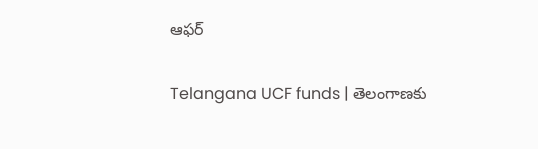ఆఫర్

Telangana UCF funds | తెలంగాణకు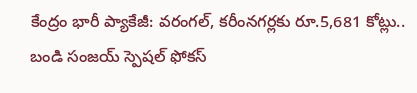కేంద్రం భారీ ప్యాకేజీ: వరంగల్, కరీంనగర్లకు రూ.5,681 కోట్లు.. బండి సంజయ్ స్పెషల్ ఫోకస్